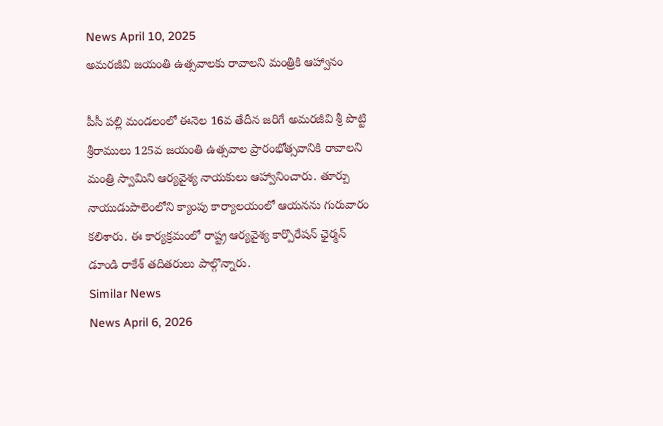News April 10, 2025
అమరజీవి జయంతి ఉత్సవాలకు రావాలని మంత్రికి ఆహ్వానం

పీసీ పల్లి మండలంలో ఈనెల 16వ తేదీన జరిగే అమరజీవి శ్రీ పొట్టి శ్రీరాములు 125వ జయంతి ఉత్సవాల ప్రారంభోత్సవానికి రావాలని మంత్రి స్వామిని ఆర్యవైశ్య నాయకులు ఆహ్వానించారు. తూర్పు నాయుడుపాలెంలోని క్యాంపు కార్యాలయంలో ఆయనను గురువారం కలిశారు. ఈ కార్యక్రమంలో రాష్ట్ర ఆర్యవైశ్య కార్పొరేషన్ ఛైర్మన్ డూండి రాకేశ్ తదితరులు పాల్గొన్నారు.
Similar News
News April 6, 2026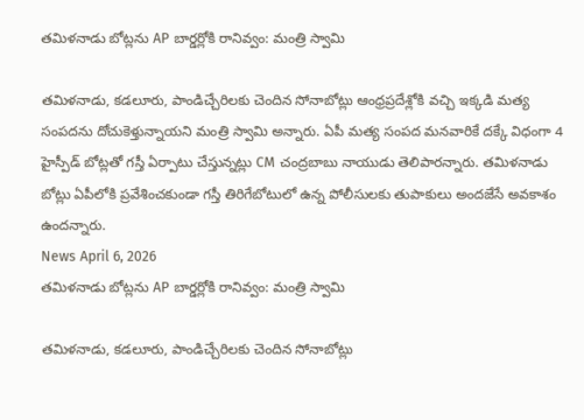తమిళనాడు బోట్లను AP బార్డర్లోకి రానివ్వం: మంత్రి స్వామి

తమిళనాడు, కడలూరు, పాండిచ్చేరిలకు చెందిన సోనాబోట్లు ఆంధ్రప్రదేశ్లోకి వచ్చి ఇక్కడి మత్య సంపదను దోచుకెళ్తున్నాయని మంత్రి స్వామి అన్నారు. ఏపీ మత్య సంపద మనవారికే దక్కే విధంగా 4 హైస్పీడ్ బోట్లతో గస్తీ ఏర్పాటు చేస్తున్నట్లు CM చంద్రబాబు నాయుడు తెలిపారన్నారు. తమిళనాడు బోట్లు ఏపీలోకి ప్రవేశించకుండా గస్తీ తిరిగేబోటులో ఉన్న పోలీసులకు తుపాకులు అందజేసే అవకాశం ఉందన్నారు.
News April 6, 2026
తమిళనాడు బోట్లను AP బార్డర్లోకి రానివ్వం: మంత్రి స్వామి

తమిళనాడు, కడలూరు, పాండిచ్చేరిలకు చెందిన సోనాబోట్లు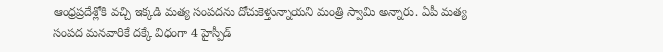ఆంధ్రప్రదేశ్లోకి వచ్చి ఇక్కడి మత్య సంపదను దోచుకెళ్తున్నాయని మంత్రి స్వామి అన్నారు. ఏపీ మత్య సంపద మనవారికే దక్కే విధంగా 4 హైస్పీడ్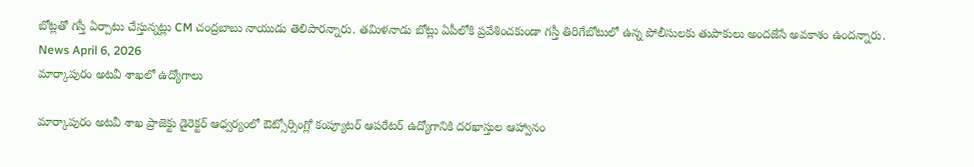బోట్లతో గస్తీ ఏర్పాటు చేస్తున్నట్లు CM చంద్రబాబు నాయుడు తెలిపారన్నారు. తమిళనాడు బోట్లు ఏపీలోకి ప్రవేశించకుండా గస్తీ తిరిగేబోటులో ఉన్న పోలీసులకు తుపాకులు అందజేసే అవకాశం ఉందన్నారు.
News April 6, 2026
మార్కాపురం అటవీ శాఖలో ఉద్యోగాలు

మార్కాపురం అటవీ శాఖ ప్రాజెక్టు డైరెక్టర్ ఆధ్వర్యంలో ఔట్సోర్సింగ్లో కంప్యూటర్ ఆపరేటర్ ఉద్యోగానికి దరఖాస్తుల ఆహ్వానం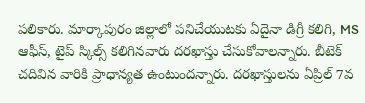పలికారు. మార్కాపురం జిల్లాలో పనిచేయుటకు ఏదైనా డిగ్రీ కలిగి, MS ఆఫీస్, టైప్ స్కిల్స్ కలిగినవారు దరఖాస్తు చేసుకోవాలన్నారు. బీటెక్ చదివిన వారికి ప్రాధాన్యత ఉంటుందన్నారు. దరఖాస్తులను ఏప్రిల్ 7వ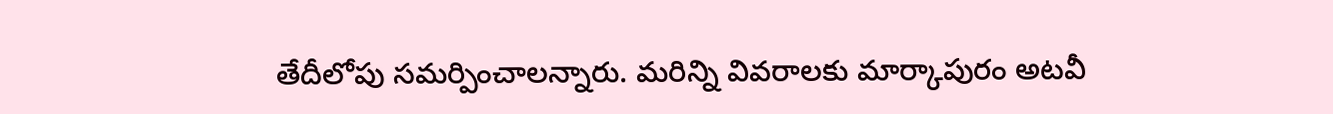తేదీలోపు సమర్పించాలన్నారు. మరిన్ని వివరాలకు మార్కాపురం అటవీ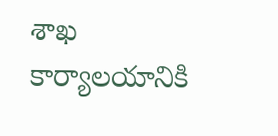శాఖ కార్యాలయానికి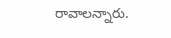రావాలన్నారు.